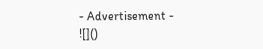- Advertisement -
![]()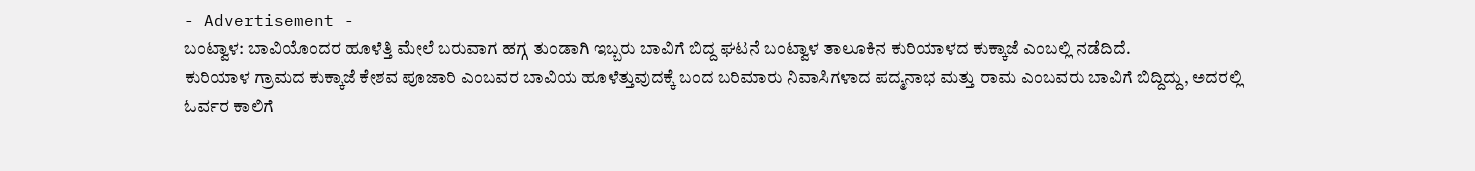- Advertisement -
ಬಂಟ್ವಾಳ: ಬಾವಿಯೊಂದರ ಹೂಳೆತ್ತಿ ಮೇಲೆ ಬರುವಾಗ ಹಗ್ಗ ತುಂಡಾಗಿ ಇಬ್ಬರು ಬಾವಿಗೆ ಬಿದ್ದ ಘಟನೆ ಬಂಟ್ವಾಳ ತಾಲೂಕಿನ ಕುರಿಯಾಳದ ಕುಕ್ಕಾಜೆ ಎಂಬಲ್ಲಿ ನಡೆದಿದೆ.
ಕುರಿಯಾಳ ಗ್ರಾಮದ ಕುಕ್ಕಾಜೆ ಕೇಶವ ಪೂಜಾರಿ ಎಂಬವರ ಬಾವಿಯ ಹೂಳೆತ್ತುವುದಕ್ಕೆ ಬಂದ ಬರಿಮಾರು ನಿವಾಸಿಗಳಾದ ಪದ್ಮನಾಭ ಮತ್ತು ರಾಮ ಎಂಬವರು ಬಾವಿಗೆ ಬಿದ್ದಿದ್ದು, ಅದರಲ್ಲಿ ಓರ್ವರ ಕಾಲಿಗೆ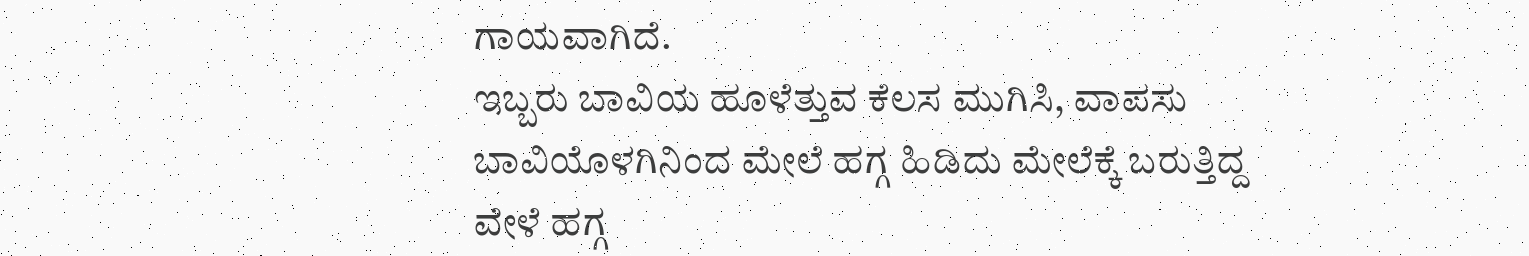ಗಾಯವಾಗಿದೆ.
ಇಬ್ಬರು ಬಾವಿಯ ಹೂಳೆತ್ತುವ ಕೆಲಸ ಮುಗಿಸಿ, ವಾಪಸು ಬಾವಿಯೊಳಗಿನಿಂದ ಮೇಲೆ ಹಗ್ಗ ಹಿಡಿದು ಮೇಲೆಕ್ಕೆ ಬರುತ್ತಿದ್ದ ವೇಳೆ ಹಗ್ಗ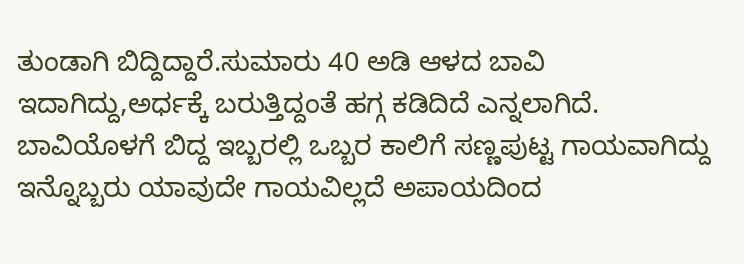ತುಂಡಾಗಿ ಬಿದ್ದಿದ್ದಾರೆ.ಸುಮಾರು 40 ಅಡಿ ಆಳದ ಬಾವಿ ಇದಾಗಿದ್ದು,ಅರ್ಧಕ್ಕೆ ಬರುತ್ತಿದ್ದಂತೆ ಹಗ್ಗ ಕಡಿದಿದೆ ಎನ್ನಲಾಗಿದೆ. ಬಾವಿಯೊಳಗೆ ಬಿದ್ದ ಇಬ್ಬರಲ್ಲಿ ಒಬ್ಬರ ಕಾಲಿಗೆ ಸಣ್ಣಪುಟ್ಟ ಗಾಯವಾಗಿದ್ದು ಇನ್ನೊಬ್ಬರು ಯಾವುದೇ ಗಾಯವಿಲ್ಲದೆ ಅಪಾಯದಿಂದ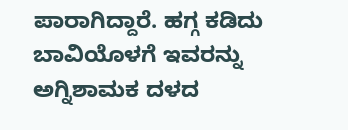ಪಾರಾಗಿದ್ದಾರೆ. ಹಗ್ಗ ಕಡಿದು ಬಾವಿಯೊಳಗೆ ಇವರನ್ನು ಅಗ್ನಿಶಾಮಕ ದಳದ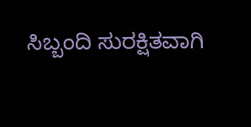ಸಿಬ್ಬಂದಿ ಸುರಕ್ಷಿತವಾಗಿ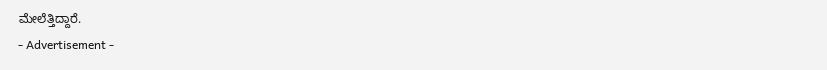ಮೇಲೆತ್ತಿದ್ದಾರೆ.
- Advertisement -